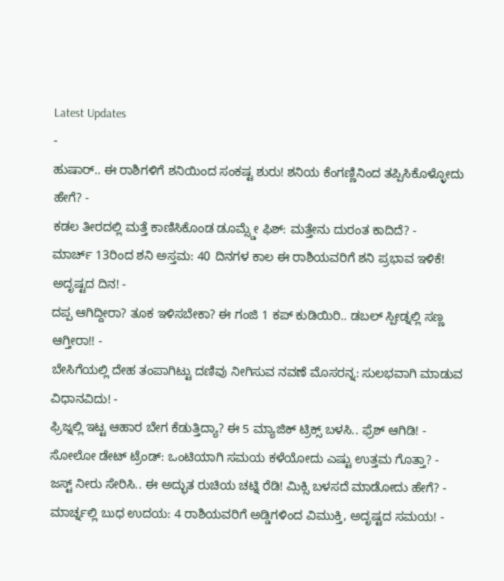Latest Updates
-
ಹುಷಾರ್.. ಈ ರಾಶಿಗಳಿಗೆ ಶನಿಯಿಂದ ಸಂಕಷ್ಟ ಶುರು! ಶನಿಯ ಕೆಂಗಣ್ಣಿನಿಂದ ತಪ್ಪಿಸಿಕೊಳ್ಳೋದು ಹೇಗೆ? -
ಕಡಲ ತೀರದಲ್ಲಿ ಮತ್ತೆ ಕಾಣಿಸಿಕೊಂಡ ಡೂಮ್ಸ್ಡೇ ಫಿಶ್: ಮತ್ತೇನು ದುರಂತ ಕಾದಿದೆ? -
ಮಾರ್ಚ್ 13ರಿಂದ ಶನಿ ಅಸ್ತಮ: 40 ದಿನಗಳ ಕಾಲ ಈ ರಾಶಿಯವರಿಗೆ ಶನಿ ಪ್ರಭಾವ ಇಳಿಕೆ! ಅದೃಷ್ಟದ ದಿನ! -
ದಪ್ಪ ಆಗಿದ್ದೀರಾ? ತೂಕ ಇಳಿಸಬೇಕಾ? ಈ ಗಂಜಿ 1 ಕಪ್ ಕುಡಿಯಿರಿ.. ಡಬಲ್ ಸ್ಪೀಡ್ನಲ್ಲಿ ಸಣ್ಣ ಆಗ್ತೀರಾ!! -
ಬೇಸಿಗೆಯಲ್ಲಿ ದೇಹ ತಂಪಾಗಿಟ್ಟು ದಣಿವು ನೀಗಿಸುವ ನವಣೆ ಮೊಸರನ್ನ: ಸುಲಭವಾಗಿ ಮಾಡುವ ವಿಧಾನವಿದು! -
ಫ್ರಿಜ್ನಲ್ಲಿ ಇಟ್ಟ ಆಹಾರ ಬೇಗ ಕೆಡುತ್ತಿದ್ಯಾ? ಈ 5 ಮ್ಯಾಜಿಕ್ ಟ್ರಿಕ್ಸ್ ಬಳಸಿ.. ಫ್ರೆಶ್ ಆಗಿಡಿ! -
ಸೋಲೋ ಡೇಟ್ ಟ್ರೆಂಡ್: ಒಂಟಿಯಾಗಿ ಸಮಯ ಕಳೆಯೋದು ಎಷ್ಟು ಉತ್ತಮ ಗೊತ್ತಾ? -
ಜಸ್ಟ್ ನೀರು ಸೇರಿಸಿ.. ಈ ಅದ್ಭುತ ರುಚಿಯ ಚಟ್ನಿ ರೆಡಿ! ಮಿಕ್ಸಿ ಬಳಸದೆ ಮಾಡೋದು ಹೇಗೆ? -
ಮಾರ್ಚ್ನಲ್ಲಿ ಬುಧ ಉದಯ: 4 ರಾಶಿಯವರಿಗೆ ಅಡ್ಡಿಗಳಿಂದ ವಿಮುಕ್ತಿ, ಅದೃಷ್ಟದ ಸಮಯ! -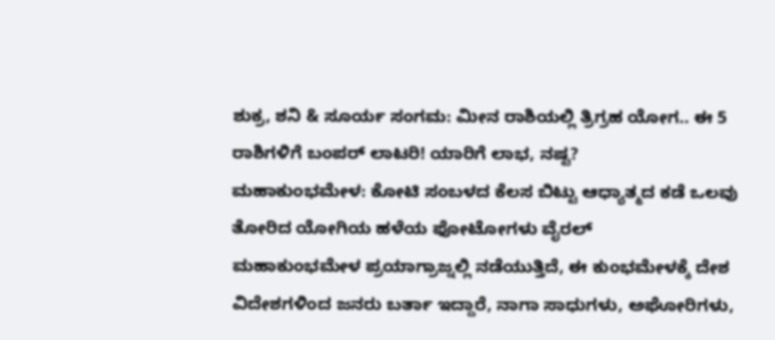ಶುಕ್ರ, ಶನಿ & ಸೂರ್ಯ ಸಂಗಮ: ಮೀನ ರಾಶಿಯಲ್ಲಿ ತ್ರಿಗ್ರಹ ಯೋಗ.. ಈ 5 ರಾಶಿಗಳಿಗೆ ಬಂಪರ್ ಲಾಟರಿ! ಯಾರಿಗೆ ಲಾಭ, ನಷ್ಟ?
ಮಹಾಕುಂಭಮೇಳ: ಕೋಟಿ ಸಂಬಳದ ಕೆಲಸ ಬಿಟ್ಟು ಆಧ್ಯಾತ್ಮದ ಕಡೆ ಒಲವು ತೋರಿದ ಯೋಗಿಯ ಹಳೆಯ ಫೋಟೋಗಳು ವೈರಲ್
ಮಹಾಕುಂಭಮೇಳ ಪ್ರಯಾಗ್ರಾಜ್ನಲ್ಲಿ ನಡೆಯುತ್ತಿದೆ, ಈ ಕುಂಭಮೇಳಕ್ಕೆ ದೇಶ ವಿದೇಶಗಳಿಂದ ಜನರು ಬರ್ತಾ ಇದ್ದಾರೆ, ನಾಗಾ ಸಾಧುಗಳು, ಅಘೋರಿಗಳು,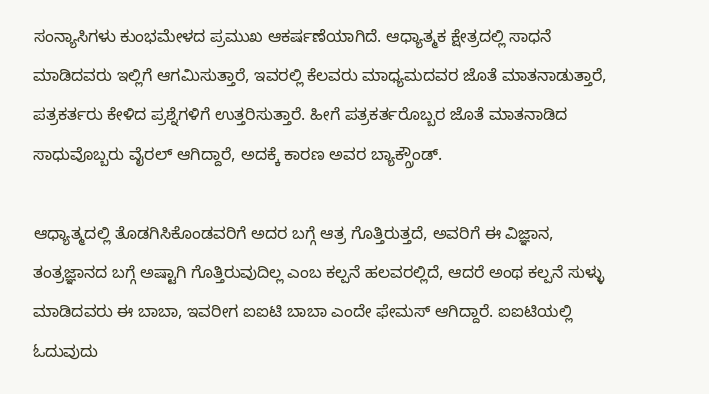ಸಂನ್ಯಾಸಿಗಳು ಕುಂಭಮೇಳದ ಪ್ರಮುಖ ಆಕರ್ಷಣೆಯಾಗಿದೆ. ಆಧ್ಯಾತ್ಮಕ ಕ್ಷೇತ್ರದಲ್ಲಿ ಸಾಧನೆ ಮಾಡಿದವರು ಇಲ್ಲಿಗೆ ಆಗಮಿಸುತ್ತಾರೆ, ಇವರಲ್ಲಿ ಕೆಲವರು ಮಾಧ್ಯಮದವರ ಜೊತೆ ಮಾತನಾಡುತ್ತಾರೆ, ಪತ್ರಕರ್ತರು ಕೇಳಿದ ಪ್ರಶ್ನೆಗಳಿಗೆ ಉತ್ತರಿಸುತ್ತಾರೆ. ಹೀಗೆ ಪತ್ರಕರ್ತರೊಬ್ಬರ ಜೊತೆ ಮಾತನಾಡಿದ ಸಾಧುವೊಬ್ಬರು ವೈರಲ್ ಆಗಿದ್ದಾರೆ, ಅದಕ್ಕೆ ಕಾರಣ ಅವರ ಬ್ಯಾಕ್ಗ್ರೌಂಡ್.

ಆಧ್ಯಾತ್ಮದಲ್ಲಿ ತೊಡಗಿಸಿಕೊಂಡವರಿಗೆ ಅದರ ಬಗ್ಗೆ ಆತ್ರ ಗೊತ್ತಿರುತ್ತದೆ, ಅವರಿಗೆ ಈ ವಿಜ್ಞಾನ, ತಂತ್ರಜ್ಞಾನದ ಬಗ್ಗೆ ಅಷ್ಟಾಗಿ ಗೊತ್ತಿರುವುದಿಲ್ಲ ಎಂಬ ಕಲ್ಪನೆ ಹಲವರಲ್ಲಿದೆ, ಆದರೆ ಅಂಥ ಕಲ್ಪನೆ ಸುಳ್ಳು ಮಾಡಿದವರು ಈ ಬಾಬಾ, ಇವರೀಗ ಐಐಟಿ ಬಾಬಾ ಎಂದೇ ಫೇಮಸ್ ಆಗಿದ್ದಾರೆ. ಐಐಟಿಯಲ್ಲಿ ಓದುವುದು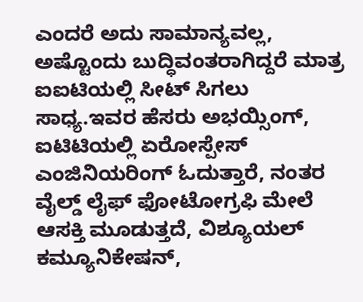ಎಂದರೆ ಅದು ಸಾಮಾನ್ಯವಲ್ಲ, ಅಷ್ಟೊಂದು ಬುದ್ಧಿವಂತರಾಗಿದ್ದರೆ ಮಾತ್ರ ಐಐಟಿಯಲ್ಲಿ ಸೀಟ್ ಸಿಗಲು ಸಾಧ್ಯ.ಇವರ ಹೆಸರು ಅಭಯ್ಸಿಂಗ್, ಐಟಿಟಿಯಲ್ಲಿ ಏರೋಸ್ಪೇಸ್ ಎಂಜಿನಿಯರಿಂಗ್ ಓದುತ್ತಾರೆ, ನಂತರ ವೈಲ್ಡ್ ಲೈಫ್ ಫೋಟೋಗ್ರಫಿ ಮೇಲೆ ಆಸಕ್ತಿ ಮೂಡುತ್ತದೆ, ವಿಶ್ಯೂಯಲ್ ಕಮ್ಯೂನಿಕೇಷನ್,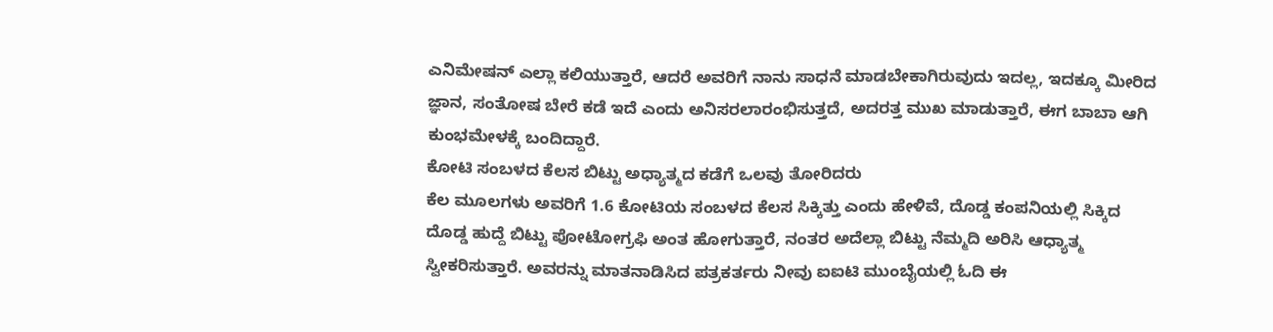ಎನಿಮೇಷನ್ ಎಲ್ಲಾ ಕಲಿಯುತ್ತಾರೆ, ಆದರೆ ಅವರಿಗೆ ನಾನು ಸಾಧನೆ ಮಾಡಬೇಕಾಗಿರುವುದು ಇದಲ್ಲ, ಇದಕ್ಕೂ ಮೀರಿದ ಜ್ಞಾನ, ಸಂತೋಷ ಬೇರೆ ಕಡೆ ಇದೆ ಎಂದು ಅನಿಸರಲಾರಂಭಿಸುತ್ತದೆ, ಅದರತ್ತ ಮುಖ ಮಾಡುತ್ತಾರೆ, ಈಗ ಬಾಬಾ ಆಗಿ ಕುಂಭಮೇಳಕ್ಕೆ ಬಂದಿದ್ದಾರೆ.
ಕೋಟಿ ಸಂಬಳದ ಕೆಲಸ ಬಿಟ್ಟು ಅಧ್ಯಾತ್ಮದ ಕಡೆಗೆ ಒಲವು ತೋರಿದರು
ಕೆಲ ಮೂಲಗಳು ಅವರಿಗೆ 1.6 ಕೋಟಿಯ ಸಂಬಳದ ಕೆಲಸ ಸಿಕ್ಕಿತ್ತು ಎಂದು ಹೇಳಿವೆ, ದೊಡ್ಡ ಕಂಪನಿಯಲ್ಲಿ ಸಿಕ್ಕಿದ ದೊಡ್ಡ ಹುದ್ದೆ ಬಿಟ್ಟು ಪೋಟೋಗ್ರಫಿ ಅಂತ ಹೋಗುತ್ತಾರೆ, ನಂತರ ಅದೆಲ್ಲಾ ಬಿಟ್ಟು ನೆಮ್ಮದಿ ಅರಿಸಿ ಆಧ್ಯಾತ್ಮ ಸ್ವೀಕರಿಸುತ್ತಾರೆ. ಅವರನ್ನು ಮಾತನಾಡಿಸಿದ ಪತ್ರಕರ್ತರು ನೀವು ಐಐಟಿ ಮುಂಬೈಯಲ್ಲಿ ಓದಿ ಈ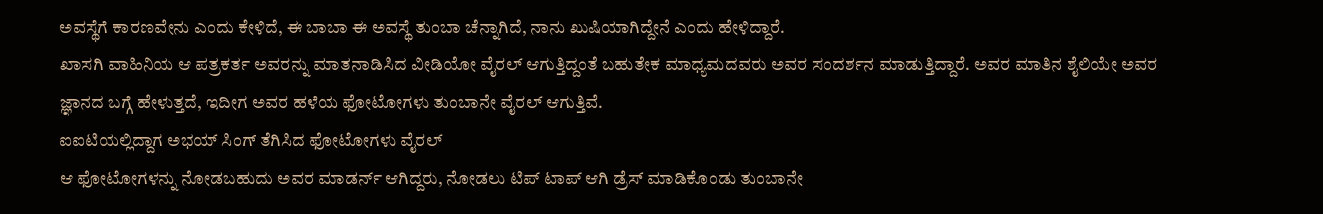ಅವಸ್ಥೆಗೆ ಕಾರಣವೇನು ಎಂದು ಕೇಳಿದೆ, ಈ ಬಾಬಾ ಈ ಅವಸ್ಥೆ ತುಂಬಾ ಚೆನ್ನಾಗಿದೆ, ನಾನು ಖುಷಿಯಾಗಿದ್ದೇನೆ ಎಂದು ಹೇಳಿದ್ದಾರೆ.
ಖಾಸಗಿ ವಾಹಿನಿಯ ಆ ಪತ್ರಕರ್ತ ಅವರನ್ನು ಮಾತನಾಡಿಸಿದ ವೀಡಿಯೋ ವೈರಲ್ ಆಗುತ್ತಿದ್ದಂತೆ ಬಹುತೇಕ ಮಾಧ್ಯಮದವರು ಅವರ ಸಂದರ್ಶನ ಮಾಡುತ್ತಿದ್ದಾರೆ. ಅವರ ಮಾತಿನ ಶೈಲಿಯೇ ಅವರ ಜ್ಞಾನದ ಬಗ್ಗೆ ಹೇಳುತ್ತದೆ, ಇದೀಗ ಅವರ ಹಳೆಯ ಫೋಟೋಗಳು ತುಂಬಾನೇ ವೈರಲ್ ಆಗುತ್ತಿವೆ.
ಐಐಟಿಯಲ್ಲಿದ್ದಾಗ ಅಭಯ್ ಸಿಂಗ್ ತೆಗಿಸಿದ ಫೋಟೋಗಳು ವೈರಲ್
ಆ ಫೋಟೋಗಳನ್ನು ನೋಡಬಹುದು ಅವರ ಮಾಡರ್ನ್ ಆಗಿದ್ದರು, ನೋಡಲು ಟಿಪ್ ಟಾಪ್ ಆಗಿ ಡ್ರೆಸ್ ಮಾಡಿಕೊಂಡು ತುಂಬಾನೇ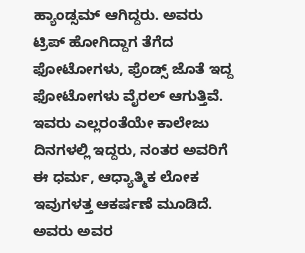ಹ್ಯಾಂಡ್ಸಮ್ ಆಗಿದ್ದರು. ಅವರು ಟ್ರಿಪ್ ಹೋಗಿದ್ದಾಗ ತೆಗೆದ ಫೋಟೋಗಳು, ಫ್ರೆಂಡ್ಸ್ ಜೊತೆ ಇದ್ದ ಫೋಟೋಗಳು ವೈರಲ್ ಆಗುತ್ತಿವೆ. ಇವರು ಎಲ್ಲರಂತೆಯೇ ಕಾಲೇಜು ದಿನಗಳಲ್ಲಿ ಇದ್ದರು, ನಂತರ ಅವರಿಗೆ ಈ ಧರ್ಮ, ಆಧ್ಯಾತ್ಮಿಕ ಲೋಕ ಇವುಗಳತ್ತ ಆಕರ್ಷಣೆ ಮೂಡಿದೆ.
ಅವರು ಅವರ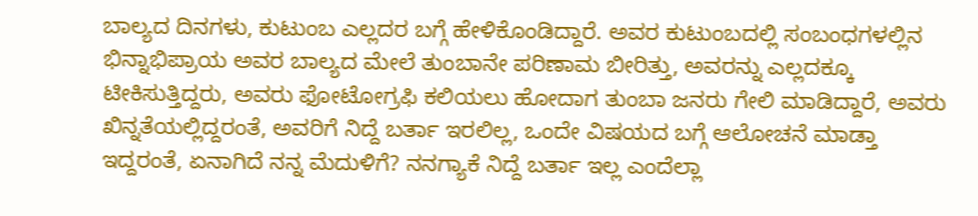ಬಾಲ್ಯದ ದಿನಗಳು, ಕುಟುಂಬ ಎಲ್ಲದರ ಬಗ್ಗೆ ಹೇಳಿಕೊಂಡಿದ್ದಾರೆ. ಅವರ ಕುಟುಂಬದಲ್ಲಿ ಸಂಬಂಧಗಳಲ್ಲಿನ ಭಿನ್ನಾಭಿಪ್ರಾಯ ಅವರ ಬಾಲ್ಯದ ಮೇಲೆ ತುಂಬಾನೇ ಪರಿಣಾಮ ಬೀರಿತ್ತು, ಅವರನ್ನು ಎಲ್ಲದಕ್ಕೂ ಟೀಕಿಸುತ್ತಿದ್ದರು, ಅವರು ಫೋಟೋಗ್ರಫಿ ಕಲಿಯಲು ಹೋದಾಗ ತುಂಬಾ ಜನರು ಗೇಲಿ ಮಾಡಿದ್ದಾರೆ, ಅವರು ಖಿನ್ನತೆಯಲ್ಲಿದ್ದರಂತೆ, ಅವರಿಗೆ ನಿದ್ದೆ ಬರ್ತಾ ಇರಲಿಲ್ಲ, ಒಂದೇ ವಿಷಯದ ಬಗ್ಗೆ ಆಲೋಚನೆ ಮಾಡ್ತಾ ಇದ್ದರಂತೆ, ಏನಾಗಿದೆ ನನ್ನ ಮೆದುಳಿಗೆ? ನನಗ್ಯಾಕೆ ನಿದ್ದೆ ಬರ್ತಾ ಇಲ್ಲ ಎಂದೆಲ್ಲಾ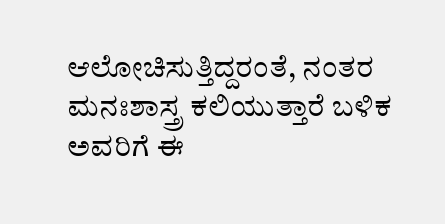ಆಲೋಚಿಸುತ್ತಿದ್ದರಂತೆ, ನಂತರ ಮನಃಶಾಸ್ತ್ರ ಕಲಿಯುತ್ತಾರೆ ಬಳಿಕ ಅವರಿಗೆ ಈ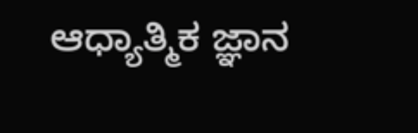ಆಧ್ಯಾತ್ಮಿಕ ಜ್ಞಾನ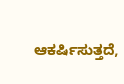ಆಕರ್ಷಿಸುತ್ತದೆ,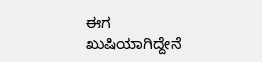ಈಗ ಖುಷಿಯಾಗಿದ್ದೇನೆ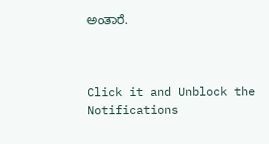ಅಂತಾರೆ.



Click it and Unblock the Notifications